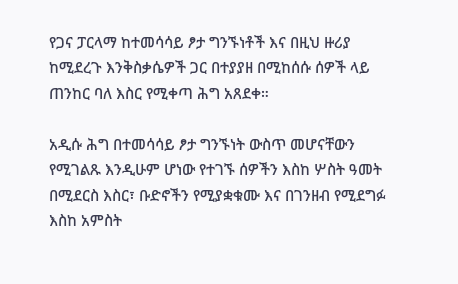የጋና ፓርላማ ከተመሳሳይ ፆታ ግንኙነቶች እና በዚህ ዙሪያ ከሚደረጉ እንቅስቃሴዎች ጋር በተያያዘ በሚከሰሱ ሰዎች ላይ ጠንከር ባለ እስር የሚቀጣ ሕግ አጸደቀ።

አዲሱ ሕግ በተመሳሳይ ፆታ ግንኙነት ውስጥ መሆናቸውን የሚገልጹ እንዲሁም ሆነው የተገኙ ሰዎችን እስከ ሦስት ዓመት በሚደርስ እስር፣ ቡድኖችን የሚያቋቁሙ እና በገንዘብ የሚደግፉ እስከ አምስት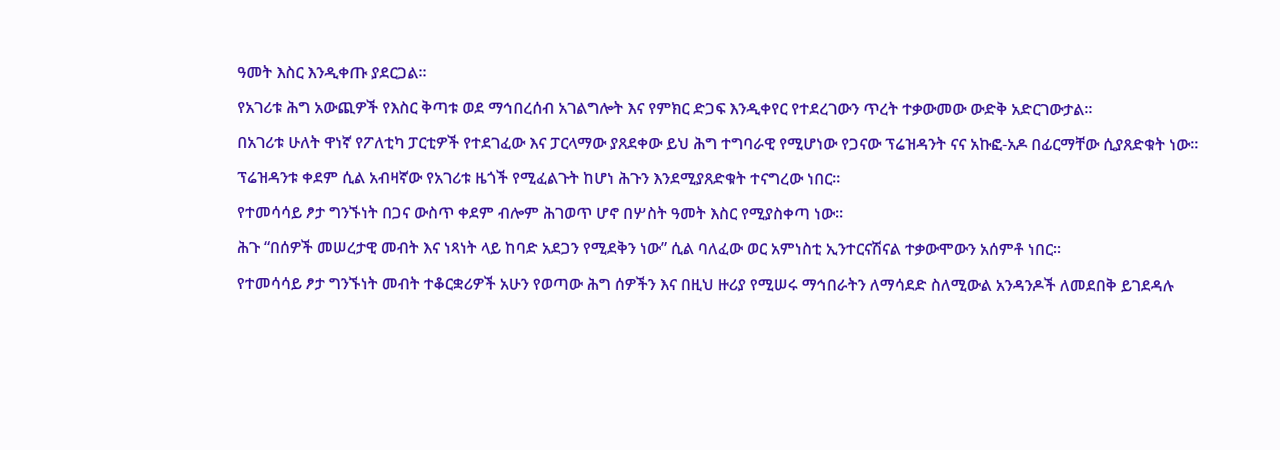ዓመት እስር እንዲቀጡ ያደርጋል።

የአገሪቱ ሕግ አውጪዎች የእስር ቅጣቱ ወደ ማኅበረሰብ አገልግሎት እና የምክር ድጋፍ እንዲቀየር የተደረገውን ጥረት ተቃውመው ውድቅ አድርገውታል።

በአገሪቱ ሁለት ዋነኛ የፖለቲካ ፓርቲዎች የተደገፈው እና ፓርላማው ያጸደቀው ይህ ሕግ ተግባራዊ የሚሆነው የጋናው ፕሬዝዳንት ናና አኩፎ-አዶ በፊርማቸው ሲያጸድቁት ነው።

ፕሬዝዳንቱ ቀደም ሲል አብዛኛው የአገሪቱ ዜጎች የሚፈልጉት ከሆነ ሕጉን እንደሚያጸድቁት ተናግረው ነበር።

የተመሳሳይ ፆታ ግንኙነት በጋና ውስጥ ቀደም ብሎም ሕገወጥ ሆኖ በሦስት ዓመት እስር የሚያስቀጣ ነው።

ሕጉ “በሰዎች መሠረታዊ መብት እና ነጻነት ላይ ከባድ አደጋን የሚደቅን ነው” ሲል ባለፈው ወር አምነስቲ ኢንተርናሽናል ተቃውሞውን አሰምቶ ነበር።

የተመሳሳይ ፆታ ግንኙነት መብት ተቆርቋሪዎች አሁን የወጣው ሕግ ሰዎችን እና በዚህ ዙሪያ የሚሠሩ ማኅበራትን ለማሳደድ ስለሚውል አንዳንዶች ለመደበቅ ይገደዳሉ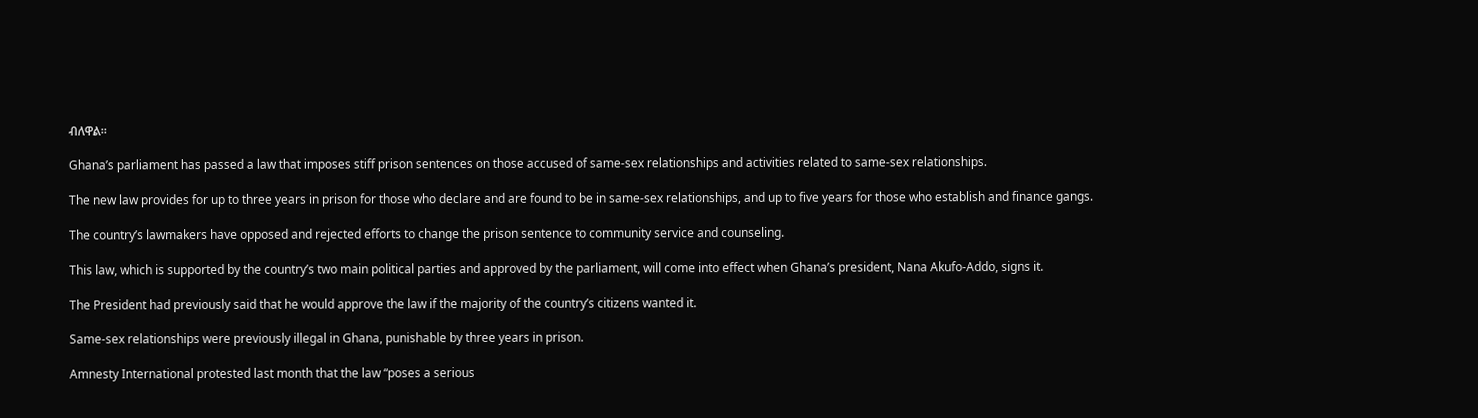ብለዋል።

Ghana’s parliament has passed a law that imposes stiff prison sentences on those accused of same-sex relationships and activities related to same-sex relationships.

The new law provides for up to three years in prison for those who declare and are found to be in same-sex relationships, and up to five years for those who establish and finance gangs.

The country’s lawmakers have opposed and rejected efforts to change the prison sentence to community service and counseling.

This law, which is supported by the country’s two main political parties and approved by the parliament, will come into effect when Ghana’s president, Nana Akufo-Addo, signs it.

The President had previously said that he would approve the law if the majority of the country’s citizens wanted it.

Same-sex relationships were previously illegal in Ghana, punishable by three years in prison.

Amnesty International protested last month that the law “poses a serious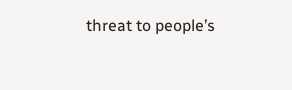threat to people’s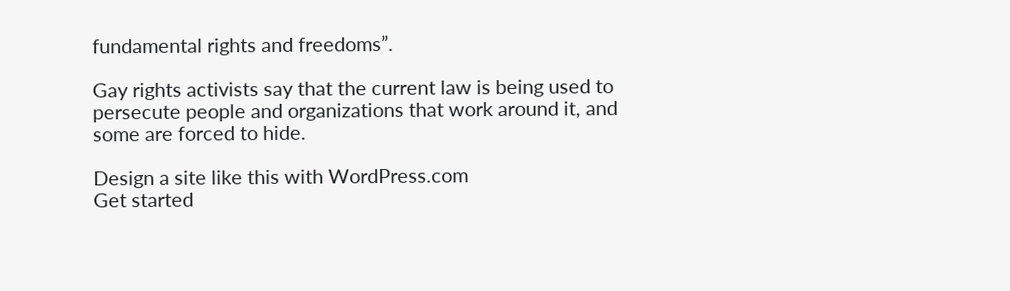fundamental rights and freedoms”.

Gay rights activists say that the current law is being used to persecute people and organizations that work around it, and some are forced to hide.

Design a site like this with WordPress.com
Get started